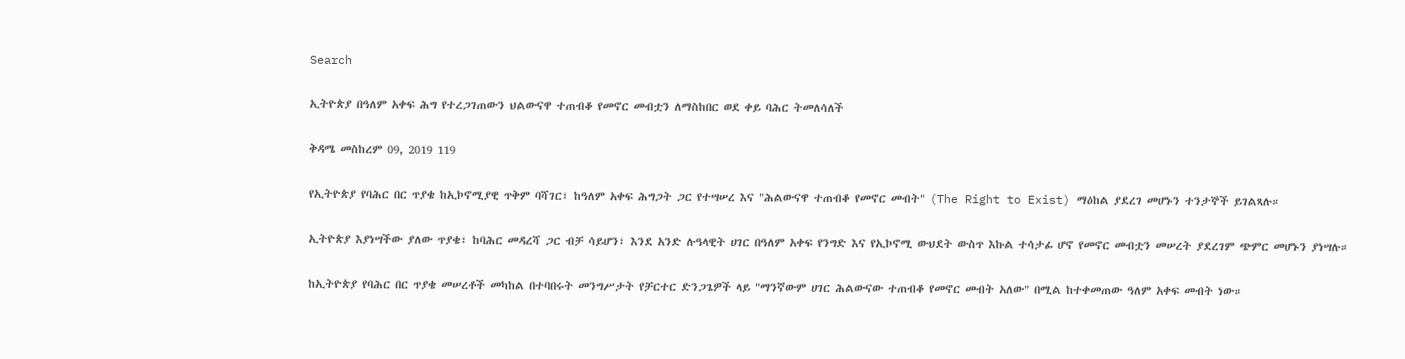Search

ኢትዮጵያ በዓለም አቀፍ ሕግ የተረጋገጠውን ህልውናዋ ተጠብቆ የመኖር መብቷን ለማስከበር ወደ ቀይ ባሕር ትመለሳለች

ቅዳሜ መስከረም 09, 2019 119

የኢትዮጵያ የባሕር በር ጥያቄ ከኢኮኖሚያዊ ጥቅም ባሻገር፣ ከዓለም አቀፍ ሕግጋት ጋር የተሣሠረ እና "ሕልውናዋ ተጠብቆ የመኖር መብት" (The Right to Exist) ማዕከል ያደረገ መሆኑን ተንታኞች ይገልጻሉ።

ኢትዮጵያ እያነሣችው ያለው ጥያቄ፣ ከባሕር መዳረሻ ጋር ብቻ ሳይሆን፣ እንደ አንድ ሉዓላዊት ሀገር በዓለም አቀፍ የንግድ እና የኢኮኖሚ ውህደት ውስጥ እኩል ተሳታፊ ሆኖ የመኖር መብቷን መሠረት ያደረገም ጭምር መሆኑን ያነሣሉ።

ከኢትዮጵያ የባሕር በር ጥያቄ መሠረቶች መካከል በተባበሩት መንግሥታት የቻርተር ድንጋጌዎች ላይ "ማንኛውም ሀገር ሕልውናው ተጠብቆ የመኖር መብት አለው" በሚል ከተቀመጠው ዓለም አቀፍ መብት ነው።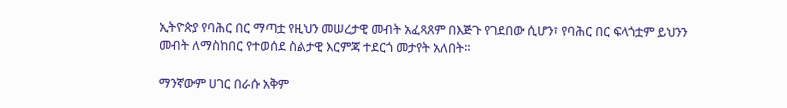ኢትዮጵያ የባሕር በር ማጣቷ የዚህን መሠረታዊ መብት አፈጻጸም በእጅጉ የገደበው ሲሆን፣ የባሕር በር ፍላጎቷም ይህንን መብት ለማስከበር የተወሰደ ስልታዊ እርምጃ ተደርጎ መታየት አለበት።

ማንኛውም ሀገር በራሱ አቅም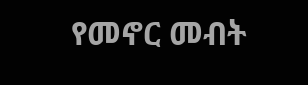የመኖር መብት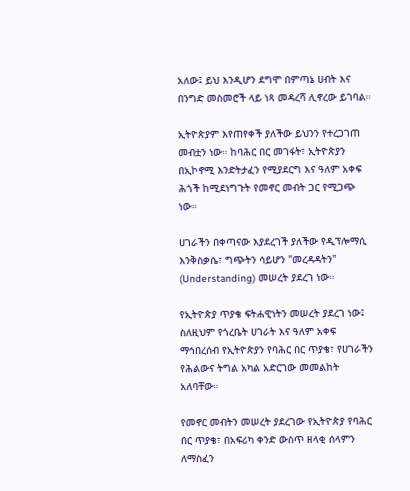አለው፤ ይህ እንዲሆን ደግሞ በምጣኔ ሀብት እና በንግድ መስመሮች ላይ ነጻ መዳረሻ ሊኖረው ይገባል።

ኢትዮጵያም እየጠየቀች ያለችው ይህንን የተረጋገጠ መብቷን ነው። ከባሕር በር መገፋት፣ ኢትዮጵያን በኢኮኖሚ እንድትታፈን የሚያደርግ እና ዓለም አቀፍ ሕጎች ከሚደነግጉት የመኖር መብት ጋር የሚጋጭ ነው።

ሀገራችን በቀጣናው እያደረገች ያለችው የዲፕሎማሲ እንቅስቃሴ፣ ግጭትን ሳይሆን "መረዳዳትን" (Understanding) መሠረት ያደረገ ነው።

የኢትዮጵያ ጥያቄ ፍትሐዊነትን መሠረት ያደረገ ነው፤ ስለዚህም የጎረቤት ሀገራት እና ዓለም አቀፍ ማኅበረሰብ የኢትዮጵያን የባሕር በር ጥያቄ፣ የሀገራችን የሕልውና ትግል አካል አድርገው መመልከት አለባቸው።

የመኖር መብትን መሠረት ያደረገው የኢትዮጵያ የባሕር በር ጥያቄ፣ በአፍሪካ ቀንድ ውስጥ ዘላቂ ሰላምን ለማስፈን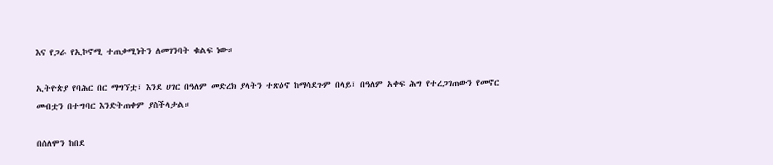እና የጋራ የኢኮኖሚ ተጠቃሚነትን ለመገንባት ቁልፍ ነው።

ኢትዮጵያ የባሕር በር ማግኘቷ፣ እንደ ሀገር በዓለም መድረክ ያላትን ተጽዕኖ ከማሳደጉም በላይ፣ በዓለም አቀፍ ሕግ የተረጋገጠውን የመኖር መብቷን በተግባር እንድትጠቀም ያስችላታል።

በሰለሞን ከበደ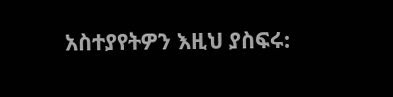አስተያየትዎን እዚህ ያስፍሩ: